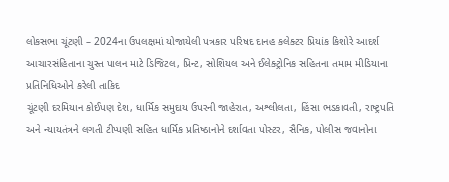લોકસભા ચૂંટણી – 2024ના ઉપલક્ષમાં યોજાયેલી પત્રકાર પરિષદ દાનહ કલેક્ટર પ્રિયાંક કિશોરે આદર્શ આચારસંહિતાના ચુસ્ત પાલન માટે ડિજિટલ, પ્રિન્ટ, સોશિયલ અને ઈલેક્ટ્રોનિક સહિતના તમામ મીડિયાના પ્રતિનિધિઓને કરેલી તાકિદ
ચૂંટણી દરમિયાન કોઈપણ દેશ, ધાર્મિક સમુદાય ઉપરની જાહેરાત, અશ્લીલતા, હિંસા ભડકાવતી, રાષ્ટ્રપતિ અને ન્યાયતંત્રને લગતી ટીપ્પણી સહિત ધાર્મિક પ્રતિષ્ઠાનોને દર્શાવતા પોસ્ટર, સૈનિક, પોલીસ જવાનોના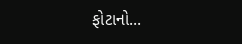ફોટાનો...